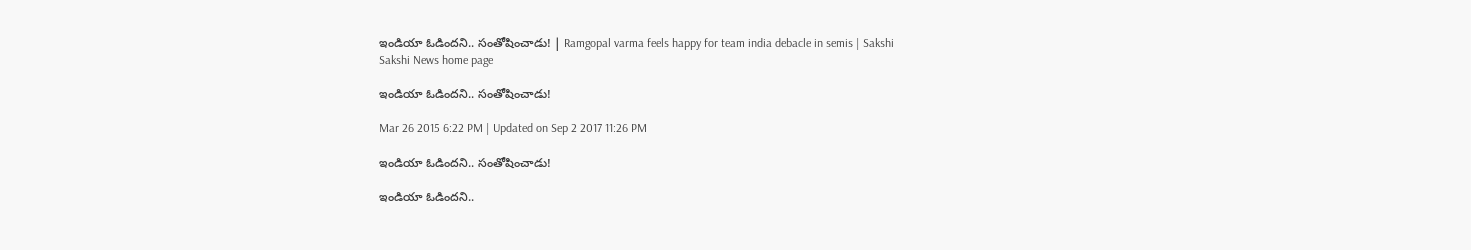ఇండియా ఓడిందని.. సంతోషించాడు! | Ramgopal varma feels happy for team india debacle in semis | Sakshi
Sakshi News home page

ఇండియా ఓడిందని.. సంతోషించాడు!

Mar 26 2015 6:22 PM | Updated on Sep 2 2017 11:26 PM

ఇండియా ఓడిందని.. సంతోషించాడు!

ఇండియా ఓడిందని..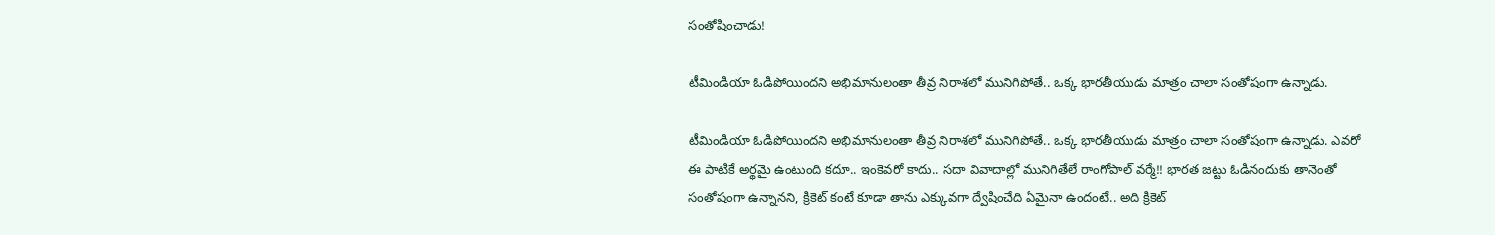సంతోషించాడు!

టీమిండియా ఓడిపోయిందని అభిమానులంతా తీవ్ర నిరాశలో మునిగిపోతే.. ఒక్క భారతీయుడు మాత్రం చాలా సంతోషంగా ఉన్నాడు.

టీమిండియా ఓడిపోయిందని అభిమానులంతా తీవ్ర నిరాశలో మునిగిపోతే.. ఒక్క భారతీయుడు మాత్రం చాలా సంతోషంగా ఉన్నాడు. ఎవరో ఈ పాటికే అర్థమై ఉంటుంది కదూ.. ఇంకెవరో కాదు.. సదా వివాదాల్లో మునిగితేలే రాంగోపాల్ వర్మే!! భారత జట్టు ఓడినందుకు తానెంతో సంతోషంగా ఉన్నానని, క్రికెట్ కంటే కూడా తాను ఎక్కువగా ద్వేషించేది ఏమైనా ఉందంటే.. అది క్రికెట్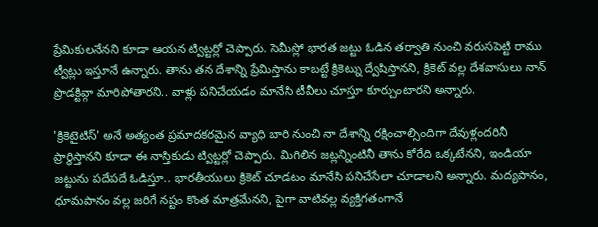ప్రేమికులనేనని కూడా ఆయన ట్విట్టర్లో చెప్పారు. సెమీస్లో భారత జట్టు ఓడిన తర్వాతి నుంచి వరుసపెట్టి రాము ట్వీట్లు ఇస్తూనే ఉన్నారు. తాను తన దేశాన్ని ప్రేమిస్తాను కాబట్టే క్రికెట్ను ద్వేషిస్తానని, క్రికెట్ వల్ల దేశవాసులు నాన్ ప్రొడక్టివ్గా మారిపోతారని.. వాళ్లు పనిచేయడం మానేసి టీవీలు చూస్తూ కూర్చుంటారని అన్నారు.

'క్రికెటైటిస్' అనే అత్యంత ప్రమాదకరమైన వ్యాధి బారి నుంచి నా దేశాన్ని రక్షించాల్సిందిగా దేవుళ్లందరినీ ప్రార్థిస్తానని కూడా ఈ నాస్తికుడు ట్విట్టర్లో చెప్పారు. మిగిలిన జట్లన్నింటినీ తాను కోరేది ఒక్కటేనని, ఇండియా జట్టును పదేపదే ఓడిస్తూ.. భారతీయులు క్రికెట్ చూడటం మానేసి పనిచేసేలా చూడాలని అన్నారు. మద్యపానం, ధూమపానం వల్ల జరిగే నష్టం కొంత మాత్రమేనని, పైగా వాటివల్ల వ్యక్తిగతంగానే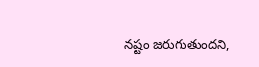నష్టం జరుగుతుందని,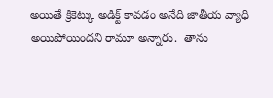అయితే క్రికెట్కు అడిక్ట్ కావడం అనేది జాతీయ వ్యాధి అయిపోయిందని రామూ అన్నారు.  తాను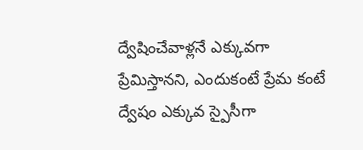ద్వేషించేవాళ్లనే ఎక్కువగా ప్రేమిస్తానని, ఎందుకంటే ప్రేమ కంటే ద్వేషం ఎక్కువ స్పైసీగా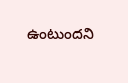ఉంటుందని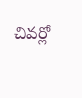చివర్లో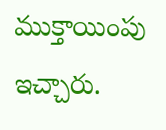ముక్తాయింపు ఇచ్చారు.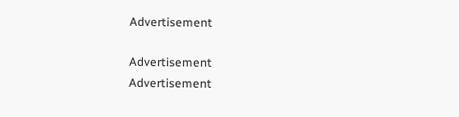Advertisement

Advertisement
Advertisement